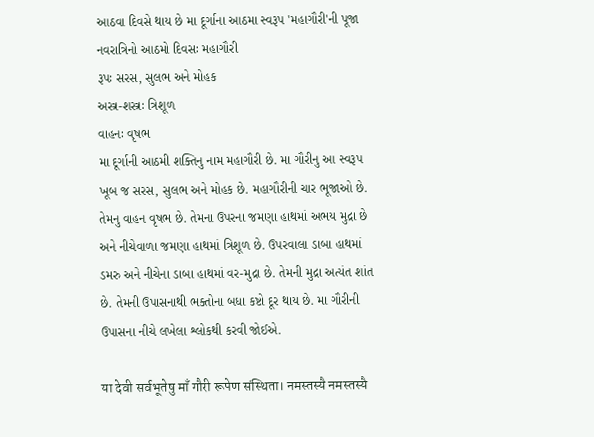આઠવા દિવસે થાય છે મા દૂર્ગાના આઠમા સ્વરૂપ 'મહાગૌરી'ની પૂજા
નવરાત્રિનો આઠમો દિવસઃ મહાગૌરી
રૂપઃ સરસ, સુલભ અને મોહક
અસ્ત્ર-શસ્ત્રઃ ત્રિશૂળ
વાહનઃ વૃષભ
મા દૂર્ગાની આઠમી શક્તિનુ નામ મહાગૌરી છે. મા ગૌરીનુ આ સ્વરૂપ ખૂબ જ સરસ, સુલભ અને મોહક છે. મહાગૌરીની ચાર ભૂજાઓ છે. તેમનુ વાહન વૃષભ છે. તેમના ઉપરના જમણા હાથમાં અભય મુદ્રા છે અને નીચેવાળા જમણા હાથમાં ત્રિશૂળ છે. ઉપરવાલા ડાબા હાથમાં ડમરુ અને નીચેના ડાબા હાથમાં વર-મુદ્રા છે. તેમની મુદ્રા અત્યંત શાંત છે. તેમની ઉપાસનાથી ભક્તોના બધા કષ્ટો દૂર થાય છે. મા ગૌરીની ઉપાસના નીચે લખેલા શ્લોકથી કરવી જોઈએ.

या देवी सर्वभूतेषु माँ गौरी रूपेण संस्थिता। नमस्तस्यै नमस्तस्यै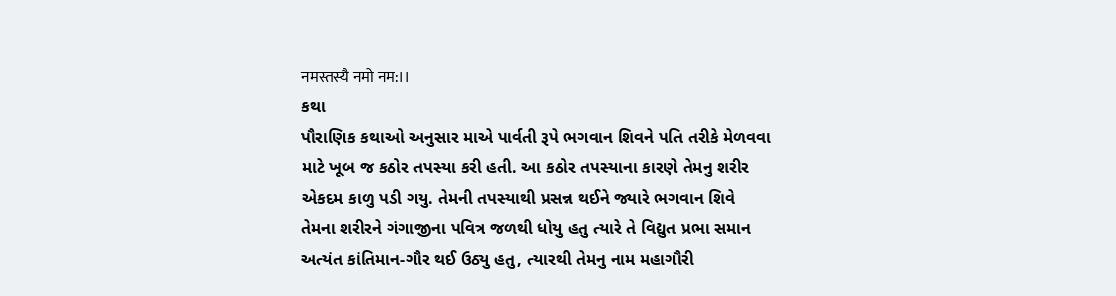नमस्तस्यै नमो नम:।।
કથા
પૌરાણિક કથાઓ અનુસાર માએ પાર્વતી રૂપે ભગવાન શિવને પતિ તરીકે મેળવવા માટે ખૂબ જ કઠોર તપસ્યા કરી હતી. આ કઠોર તપસ્યાના કારણે તેમનુ શરીર એકદમ કાળુ પડી ગયુ. તેમની તપસ્યાથી પ્રસન્ન થઈને જ્યારે ભગવાન શિવે તેમના શરીરને ગંગાજીના પવિત્ર જળથી ધોયુ હતુ ત્યારે તે વિદ્યુત પ્રભા સમાન અત્યંત કાંતિમાન-ગૌર થઈ ઉઠ્યુ હતુ, ત્યારથી તેમનુ નામ મહાગૌરી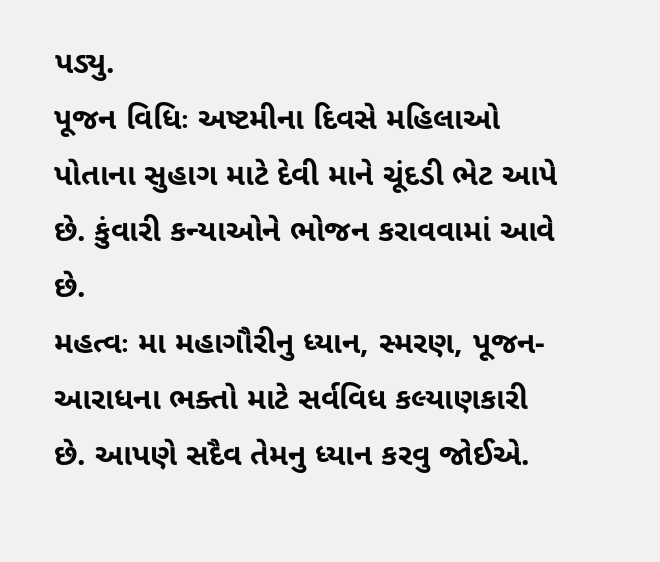પડ્યુ.
પૂજન વિધિઃ અષ્ટમીના દિવસે મહિલાઓ પોતાના સુહાગ માટે દેવી માને ચૂંદડી ભેટ આપે છે. કુંવારી કન્યાઓને ભોજન કરાવવામાં આવે છે.
મહત્વઃ મા મહાગૌરીનુ ધ્યાન, સ્મરણ, પૂજન-આરાધના ભક્તો માટે સર્વવિધ કલ્યાણકારી છે. આપણે સદૈવ તેમનુ ધ્યાન કરવુ જોઈએ.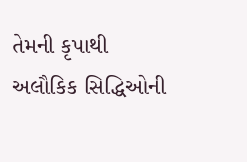તેમની કૃપાથી અલૌકિક સિદ્ધિઓની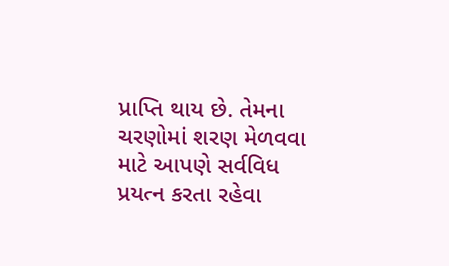પ્રાપ્તિ થાય છે. તેમના ચરણોમાં શરણ મેળવવા માટે આપણે સર્વવિધ પ્રયત્ન કરતા રહેવા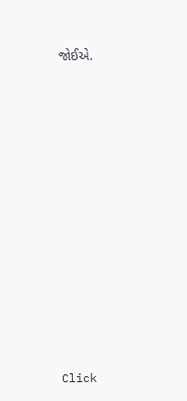જોઈએ.












Click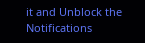it and Unblock the Notifications